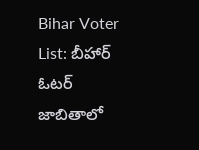Bihar Voter List: బీహార్ ఓటర్ జాబితాలో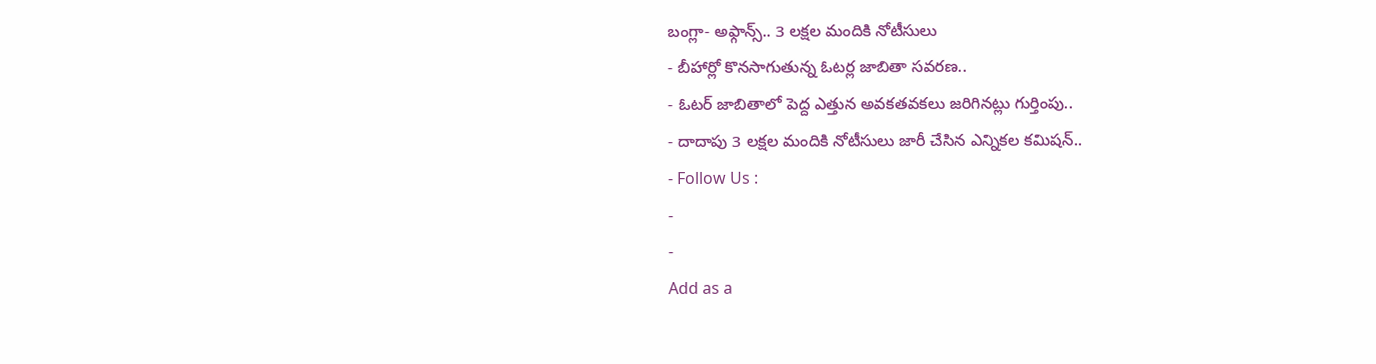బంగ్లా- అఫ్గాన్స్.. 3 లక్షల మందికి నోటీసులు
- బీహార్లో కొనసాగుతున్న ఓటర్ల జాబితా సవరణ..
- ఓటర్ జాబితాలో పెద్ద ఎత్తున అవకతవకలు జరిగినట్లు గుర్తింపు..
- దాదాపు 3 లక్షల మందికి నోటీసులు జారీ చేసిన ఎన్నికల కమిషన్..
- Follow Us :
-
-
Add as a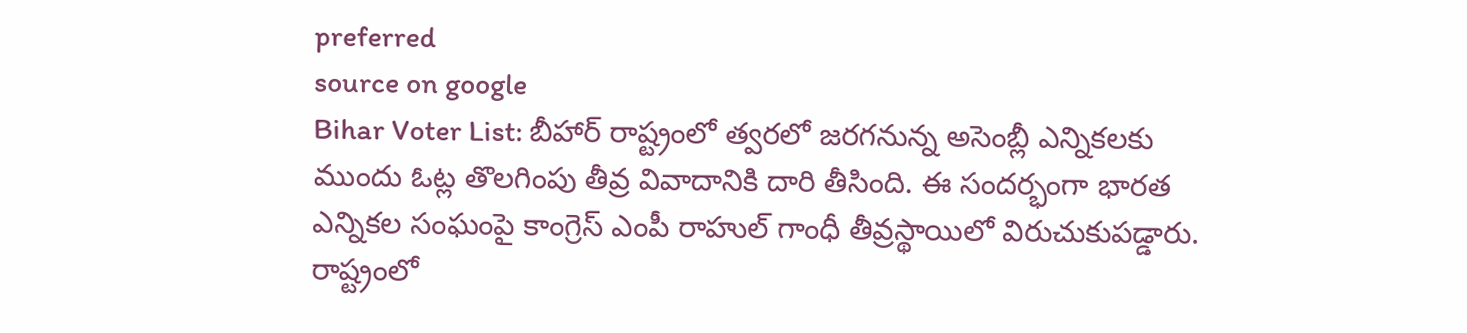preferred
source on google
Bihar Voter List: బీహార్ రాష్ట్రంలో త్వరలో జరగనున్న అసెంబ్లీ ఎన్నికలకు ముందు ఓట్ల తొలగింపు తీవ్ర వివాదానికి దారి తీసింది. ఈ సందర్భంగా భారత ఎన్నికల సంఘంపై కాంగ్రెస్ ఎంపీ రాహుల్ గాంధీ తీవ్రస్థాయిలో విరుచుకుపడ్డారు. రాష్ట్రంలో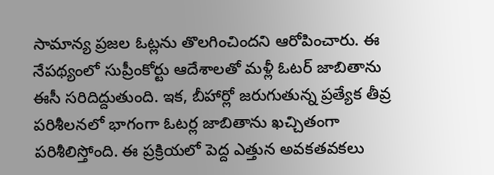సామాన్య ప్రజల ఓట్లను తొలగించిందని ఆరోపించారు. ఈ నేపథ్యంలో సుప్రీంకోర్టు ఆదేశాలతో మళ్లీ ఓటర్ జాబితాను ఈసీ సరిదిద్దుతుంది. ఇక, బీహార్లో జరుగుతున్న ప్రత్యేక తీవ్ర పరిశీలనలో భాగంగా ఓటర్ల జాబితాను ఖచ్చితంగా పరిశీలిస్తోంది. ఈ ప్రక్రియలో పెద్ద ఎత్తున అవకతవకలు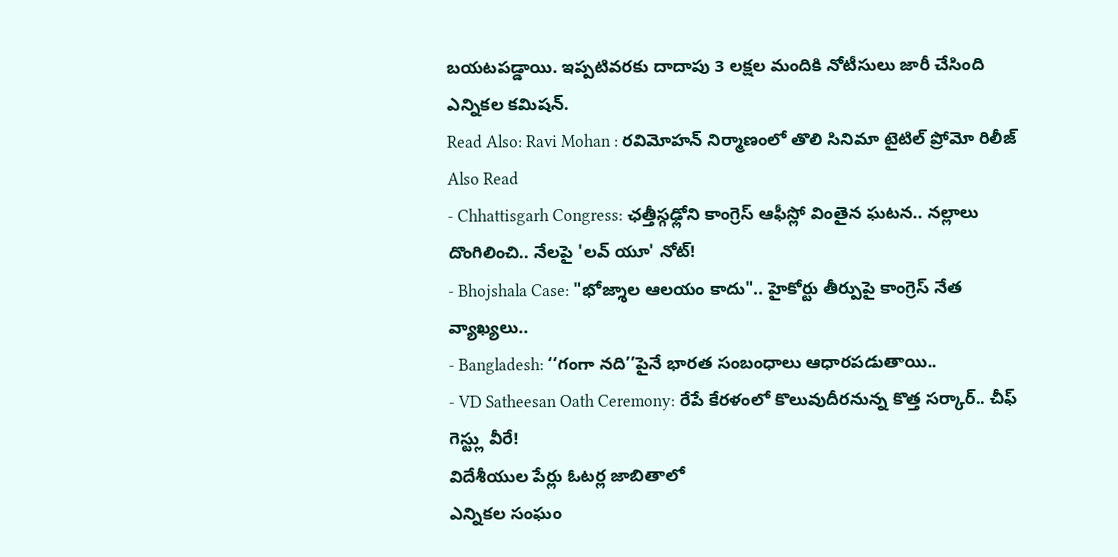బయటపడ్డాయి. ఇప్పటివరకు దాదాపు 3 లక్షల మందికి నోటీసులు జారీ చేసింది ఎన్నికల కమిషన్.
Read Also: Ravi Mohan : రవిమోహన్ నిర్మాణంలో తొలి సినిమా టైటిల్ ప్రోమో రిలీజ్
Also Read
- Chhattisgarh Congress: ఛత్తీస్గఢ్లోని కాంగ్రెస్ ఆఫీస్లో వింతైన ఘటన.. నల్లాలు దొంగిలించి.. నేలపై 'లవ్ యూ' నోట్!
- Bhojshala Case: "భోజ్శాల ఆలయం కాదు".. హైకోర్టు తీర్పుపై కాంగ్రెస్ నేత వ్యాఖ్యలు..
- Bangladesh: ‘‘గంగా నది’’పైనే భారత సంబంధాలు ఆధారపడుతాయి..
- VD Satheesan Oath Ceremony: రేపే కేరళంలో కొలువుదీరనున్న కొత్త సర్కార్.. చీఫ్ గెస్ట్లు వీరే!
విదేశీయుల పేర్లు ఓటర్ల జాబితాలో
ఎన్నికల సంఘం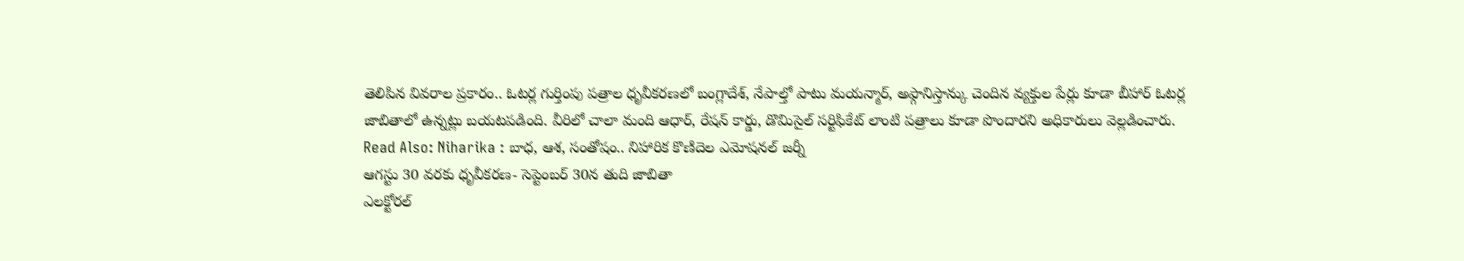తెలిపిన వివరాల ప్రకారం.. ఓటర్ల గుర్తింపు పత్రాల ధృవీకరణలో బంగ్లాదేశ్, నేపాల్తో పాటు మయన్మార్, అఫ్గానిస్తాన్కు చెందిన వ్యక్తుల పేర్లు కూడా బీహార్ ఓటర్ల జాబితాలో ఉన్నట్లు బయటపడింది. వీరిలో చాలా మంది ఆధార్, రేషన్ కార్డు, డొమిసైల్ సర్టిఫికేట్ లాంటి పత్రాలు కూడా పొందారని అధికారులు వెల్లడించారు.
Read Also: Niharika : బాధ, ఆశ, సంతోషం.. నిహారిక కొణిదెల ఎమోషనల్ జర్నీ
ఆగస్టు 30 వరకు ధృవీకరణ- సెప్టెంబర్ 30న తుది జాబితా
ఎలక్టోరల్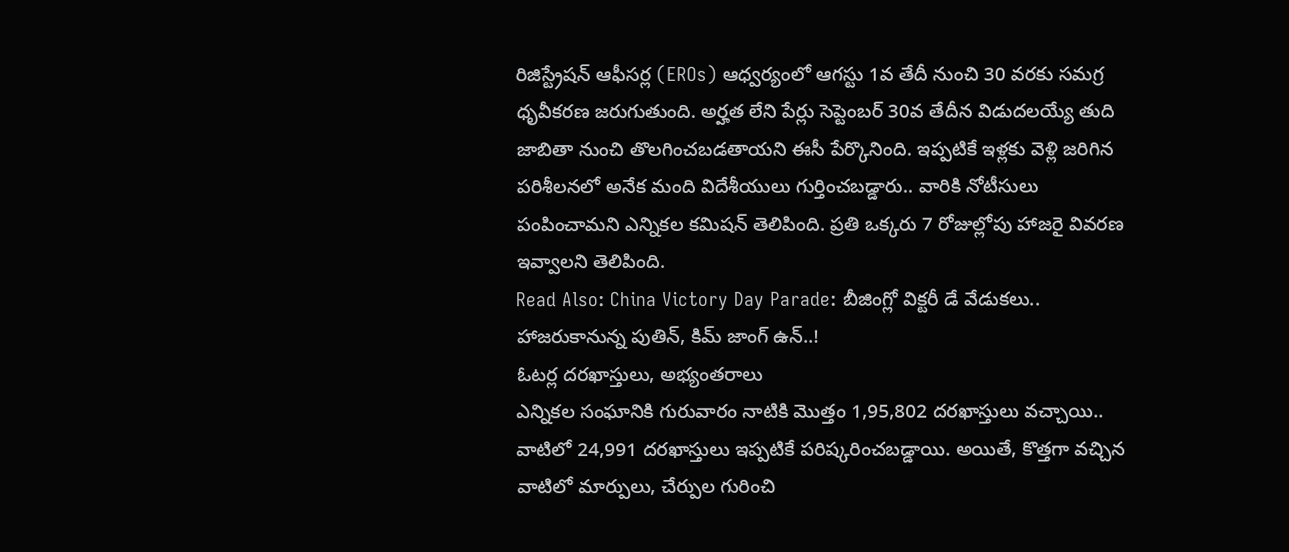రిజిస్ట్రేషన్ ఆఫీసర్ల (EROs) ఆధ్వర్యంలో ఆగస్టు 1వ తేదీ నుంచి 30 వరకు సమగ్ర ధృవీకరణ జరుగుతుంది. అర్హత లేని పేర్లు సెప్టెంబర్ 30వ తేదీన విడుదలయ్యే తుది జాబితా నుంచి తొలగించబడతాయని ఈసీ పేర్కొనింది. ఇప్పటికే ఇళ్లకు వెళ్లి జరిగిన పరిశీలనలో అనేక మంది విదేశీయులు గుర్తించబడ్డారు.. వారికి నోటీసులు పంపించామని ఎన్నికల కమిషన్ తెలిపింది. ప్రతి ఒక్కరు 7 రోజుల్లోపు హాజరై వివరణ ఇవ్వాలని తెలిపింది.
Read Also: China Victory Day Parade: బీజింగ్లో విక్టరీ డే వేడుకలు.. హాజరుకానున్న పుతిన్, కిమ్ జాంగ్ ఉన్..!
ఓటర్ల దరఖాస్తులు, అభ్యంతరాలు
ఎన్నికల సంఘానికి గురువారం నాటికి మొత్తం 1,95,802 దరఖాస్తులు వచ్చాయి.. వాటిలో 24,991 దరఖాస్తులు ఇప్పటికే పరిష్కరించబడ్డాయి. అయితే, కొత్తగా వచ్చిన వాటిలో మార్పులు, చేర్పుల గురించి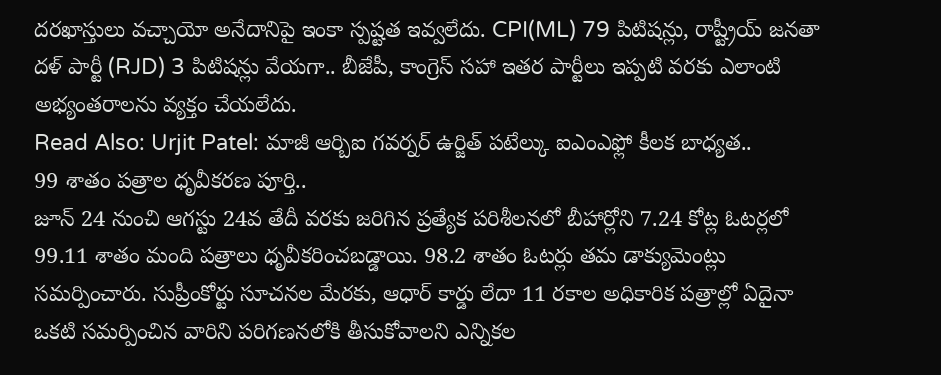దరఖాస్తులు వచ్చాయో అనేదానిపై ఇంకా స్పష్టత ఇవ్వలేదు. CPI(ML) 79 పిటిషన్లు, రాష్ట్రీయ్ జనతా దళ్ పార్టీ (RJD) 3 పిటిషన్లు వేయగా.. బీజేపీ, కాంగ్రెస్ సహా ఇతర పార్టీలు ఇప్పటి వరకు ఎలాంటి అభ్యంతరాలను వ్యక్తం చేయలేదు.
Read Also: Urjit Patel: మాజీ ఆర్బిఐ గవర్నర్ ఉర్జిత్ పటేల్కు ఐఎంఎఫ్లో కీలక బాధ్యత..
99 శాతం పత్రాల ధృవీకరణ పూర్తి..
జూన్ 24 నుంచి ఆగస్టు 24వ తేదీ వరకు జరిగిన ప్రత్యేక పరిశీలనలో బీహార్లోని 7.24 కోట్ల ఓటర్లలో 99.11 శాతం మంది పత్రాలు ధృవీకరించబడ్డాయి. 98.2 శాతం ఓటర్లు తమ డాక్యుమెంట్లు సమర్పించారు. సుప్రీంకోర్టు సూచనల మేరకు, ఆధార్ కార్డు లేదా 11 రకాల అధికారిక పత్రాల్లో ఏదైనా ఒకటి సమర్పించిన వారిని పరిగణనలోకి తీసుకోవాలని ఎన్నికల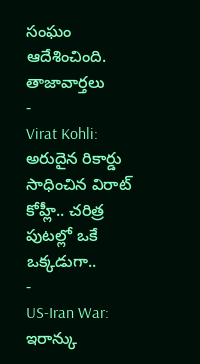సంఘం ఆదేశించింది.
తాజావార్తలు
-
Virat Kohli: అరుదైన రికార్డు సాధించిన విరాట్ కోహ్లీ.. చరిత్ర పుటల్లో ఒకే ఒక్కడుగా..
-
US-Iran War: ఇరాన్కు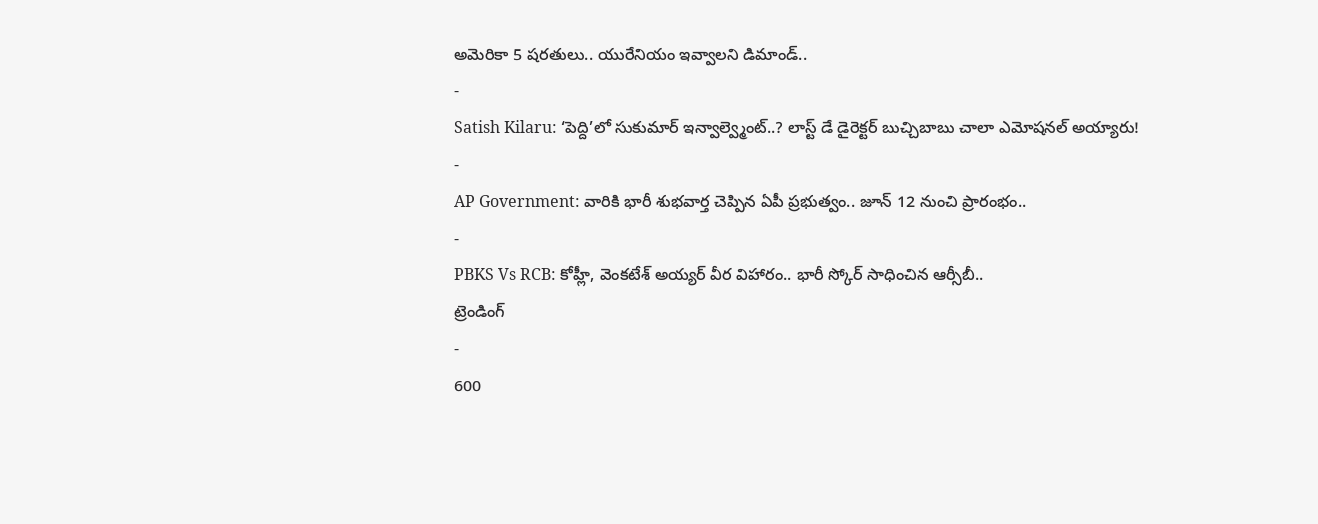అమెరికా 5 షరతులు.. యురేనియం ఇవ్వాలని డిమాండ్..
-
Satish Kilaru: ‘పెద్ది’లో సుకుమార్ ఇన్వాల్వ్మెంట్..? లాస్ట్ డే డైరెక్టర్ బుచ్చిబాబు చాలా ఎమోషనల్ అయ్యారు!
-
AP Government: వారికి భారీ శుభవార్త చెప్పిన ఏపీ ప్రభుత్వం.. జూన్ 12 నుంచి ప్రారంభం..
-
PBKS Vs RCB: కోహ్లీ, వెంకటేశ్ అయ్యర్ వీర విహారం.. భారీ స్కోర్ సాధించిన ఆర్సీబీ..
ట్రెండింగ్
-
600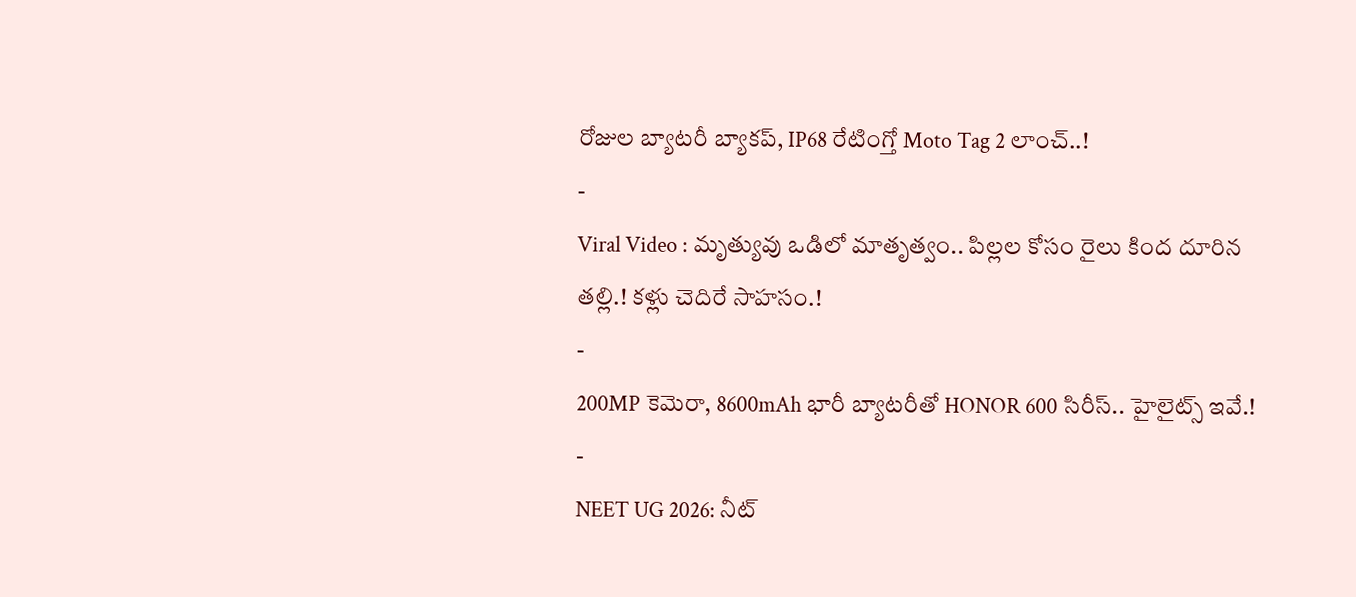రోజుల బ్యాటరీ బ్యాకప్, IP68 రేటింగ్తో Moto Tag 2 లాంచ్..!
-
Viral Video : మృత్యువు ఒడిలో మాతృత్వం.. పిల్లల కోసం రైలు కింద దూరిన తల్లి.! కళ్లు చెదిరే సాహసం.!
-
200MP కెమెరా, 8600mAh భారీ బ్యాటరీతో HONOR 600 సిరీస్.. హైలైట్స్ ఇవే.!
-
NEET UG 2026: నీట్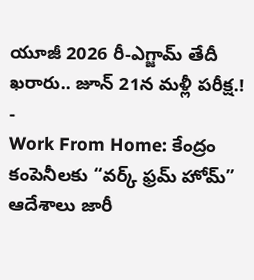యూజీ 2026 రీ-ఎగ్జామ్ తేదీ ఖరారు.. జూన్ 21న మళ్లీ పరీక్ష.!
-
Work From Home: కేంద్రం కంపెనీలకు “వర్క్ ఫ్రమ్ హోమ్” ఆదేశాలు జారీ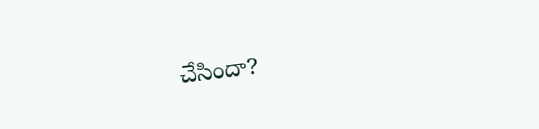చేసిందా?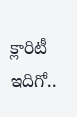క్లారిటీ ఇదిగో..